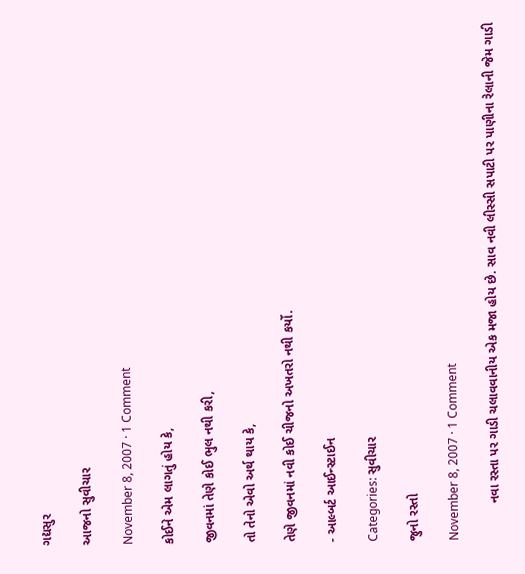ગદ્યસુર

આજનો સુવીચાર

November 8, 2007 · 1 Comment

કોઈને એમ લાગતું હોય કે,

જીવનમાં તેણે કોઈ ભુલ નથી કરી,

તો તેનો એવો અર્થ થાય કે,

તેણે જીવનમાં નવી કોઈ ચીજનો અખતરો નથી કર્યો.

- આલ્બર્ટ આઈન્સ્ટાઈન

Categories: સુવીચાર

જુનો રસ્તો

November 8, 2007 · 1 Comment

          નવા રસ્તા પર ગાડી ચલાવવાનીય એક મજા હોય છે. સાવ નવી લીસ્સી સપાટી પર પાણીના રેલાની જેમ ગાડી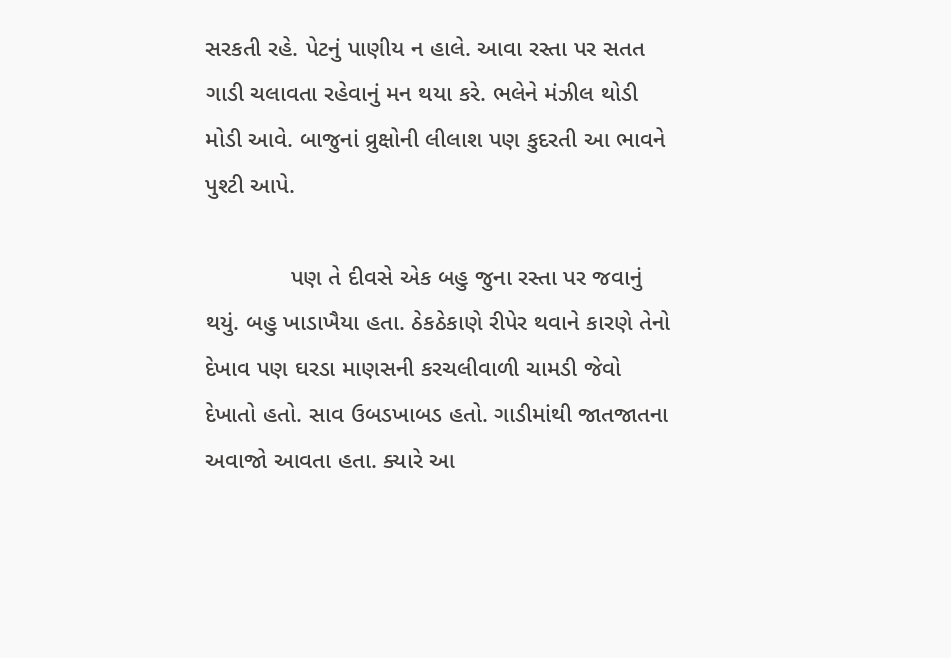સરકતી રહે. પેટનું પાણીય ન હાલે. આવા રસ્તા પર સતત ગાડી ચલાવતા રહેવાનું મન થયા કરે. ભલેને મંઝીલ થોડી મોડી આવે. બાજુનાં વ્રુક્ષોની લીલાશ પણ કુદરતી આ ભાવને પુશ્ટી આપે.

             પણ તે દીવસે એક બહુ જુના રસ્તા પર જવાનું થયું. બહુ ખાડાખૈયા હતા. ઠેકઠેકાણે રીપેર થવાને કારણે તેનો દેખાવ પણ ઘરડા માણસની કરચલીવાળી ચામડી જેવો દેખાતો હતો. સાવ ઉબડખાબડ હતો. ગાડીમાંથી જાતજાતના અવાજો આવતા હતા. ક્યારે આ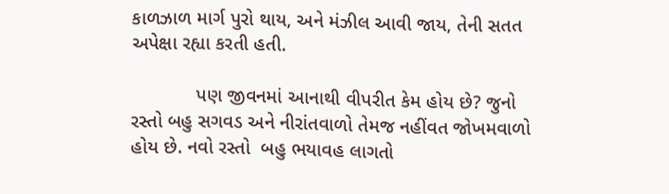કાળઝાળ માર્ગ પુરો થાય, અને મંઝીલ આવી જાય, તેની સતત અપેક્ષા રહ્યા કરતી હતી.

            પણ જીવનમાં આનાથી વીપરીત કેમ હોય છે? જુનો રસ્તો બહુ સગવડ અને નીરાંતવાળો તેમજ નહીંવત જોખમવાળો હોય છે. નવો રસ્તો  બહુ ભયાવહ લાગતો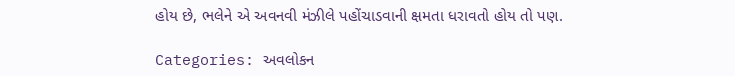હોય છે, ભલેને એ અવનવી મંઝીલે પહોંચાડવાની ક્ષમતા ધરાવતો હોય તો પણ.

Categories: અવલોકન